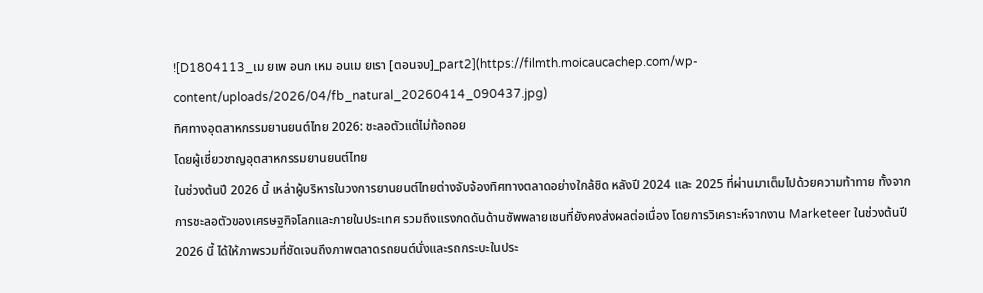![D1804113_เม ยเพ อนก เหม อนเม ยเรา [ตอนจบ]_part2](https://filmth.moicaucachep.com/wp-content/uploads/2026/04/fb_natural_20260414_090437.jpg)
ทิศทางอุตสาหกรรมยานยนต์ไทย 2026: ชะลอตัวแต่ไม่ท้อถอย
โดยผู้เชี่ยวชาญอุตสาหกรรมยานยนต์ไทย
ในช่วงต้นปี 2026 นี้ เหล่าผู้บริหารในวงการยานยนต์ไทยต่างจับจ้องทิศทางตลาดอย่างใกล้ชิด หลังปี 2024 และ 2025 ที่ผ่านมาเต็มไปด้วยความท้าทาย ทั้งจากการชะลอตัวของเศรษฐกิจโลกและภายในประเทศ รวมถึงแรงกดดันด้านซัพพลายเชนที่ยังคงส่งผลต่อเนื่อง โดยการวิเคราะห์จากงาน Marketeer ในช่วงต้นปี 2026 นี้ ได้ให้ภาพรวมที่ชัดเจนถึงภาพตลาดรถยนต์นั่งและรถกระบะในประ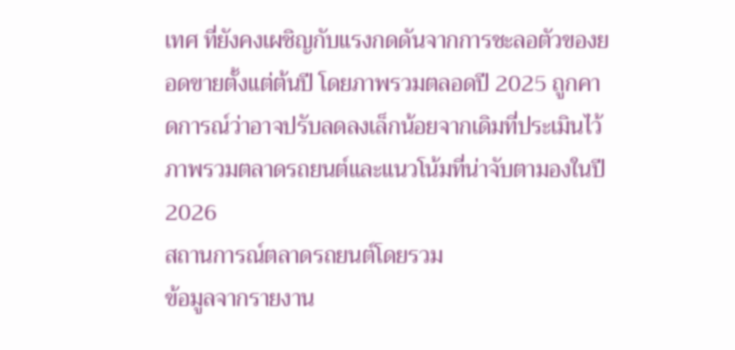เทศ ที่ยังคงเผชิญกับแรงกดดันจากการชะลอตัวของยอดขายตั้งแต่ต้นปี โดยภาพรวมตลอดปี 2025 ถูกคาดการณ์ว่าอาจปรับลดลงเล็กน้อยจากเดิมที่ประเมินไว้
ภาพรวมตลาดรถยนต์และแนวโน้มที่น่าจับตามองในปี 2026
สถานการณ์ตลาดรถยนต์โดยรวม
ข้อมูลจากรายงาน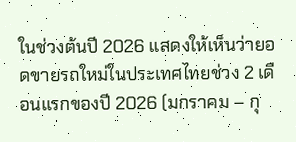ในช่วงต้นปี 2026 แสดงให้เห็นว่ายอดขายรถใหม่ในประเทศไทยช่วง 2 เดือนแรกของปี 2026 (มกราคม – กุ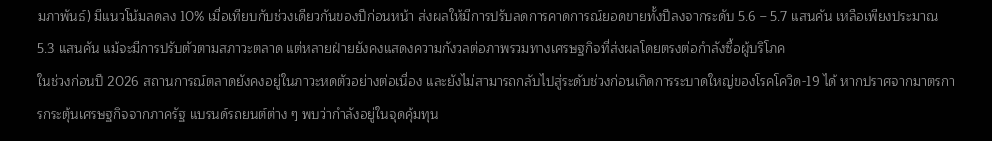มภาพันธ์) มีแนวโน้มลดลง 10% เมื่อเทียบกับช่วงเดียวกันของปีก่อนหน้า ส่งผลให้มีการปรับลดการคาดการณ์ยอดขายทั้งปีลงจากระดับ 5.6 – 5.7 แสนคัน เหลือเพียงประมาณ 5.3 แสนคัน แม้จะมีการปรับตัวตามสภาวะตลาด แต่หลายฝ่ายยังคงแสดงความกังวลต่อภาพรวมทางเศรษฐกิจที่ส่งผลโดยตรงต่อกำลังซื้อผู้บริโภค
ในช่วงก่อนปี 2026 สถานการณ์ตลาดยังคงอยู่ในภาวะหดตัวอย่างต่อเนื่อง และยังไม่สามารถกลับไปสู่ระดับช่วงก่อนเกิดการระบาดใหญ่ของโรคโควิด-19 ได้ หากปราศจากมาตรการกระตุ้นเศรษฐกิจจากภาครัฐ แบรนด์รถยนต์ต่าง ๆ พบว่ากำลังอยู่ในจุดคุ้มทุน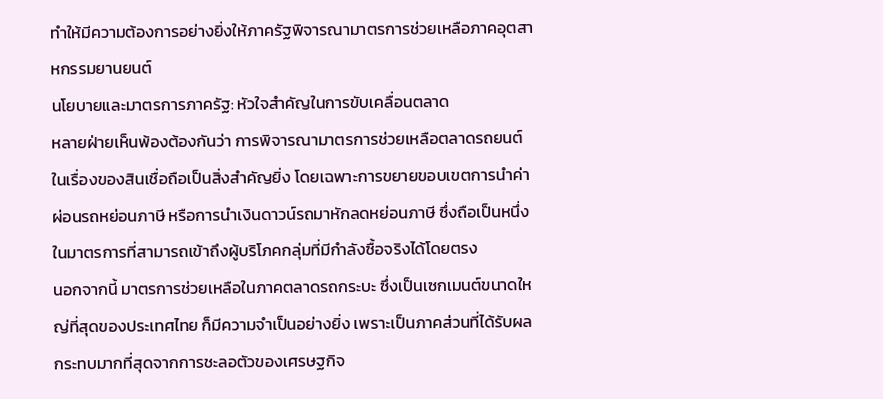ทำให้มีความต้องการอย่างยิ่งให้ภาครัฐพิจารณามาตรการช่วยเหลือภาคอุตสาหกรรมยานยนต์
นโยบายและมาตรการภาครัฐ: หัวใจสำคัญในการขับเคลื่อนตลาด
หลายฝ่ายเห็นพ้องต้องกันว่า การพิจารณามาตรการช่วยเหลือตลาดรถยนต์ในเรื่องของสินเชื่อถือเป็นสิ่งสำคัญยิ่ง โดยเฉพาะการขยายขอบเขตการนำค่าผ่อนรถหย่อนภาษี หรือการนำเงินดาวน์รถมาหักลดหย่อนภาษี ซึ่งถือเป็นหนึ่งในมาตรการที่สามารถเข้าถึงผู้บริโภคกลุ่มที่มีกำลังซื้อจริงได้โดยตรง
นอกจากนี้ มาตรการช่วยเหลือในภาคตลาดรถกระบะ ซึ่งเป็นเซกเมนต์ขนาดใหญ่ที่สุดของประเทศไทย ก็มีความจำเป็นอย่างยิ่ง เพราะเป็นภาคส่วนที่ได้รับผลกระทบมากที่สุดจากการชะลอตัวของเศรษฐกิจ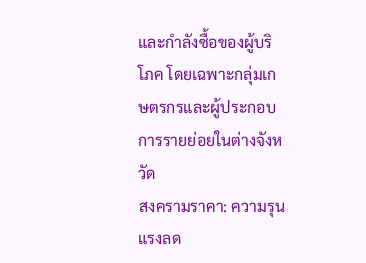และกำลังซื้อของผู้บริโภค โดยเฉพาะกลุ่มเกษตรกรและผู้ประกอบการรายย่อยในต่างจังหวัด
สงครามราคา: ความรุนแรงลด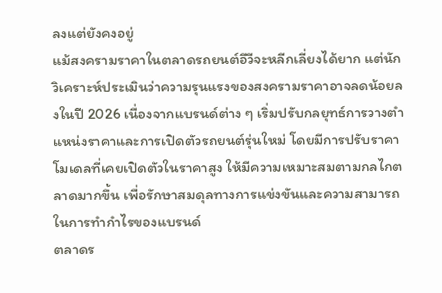ลงแต่ยังคงอยู่
แม้สงครามราคาในตลาดรถยนต์อีวีจะหลีกเลี่ยงได้ยาก แต่นักวิเคราะห์ประเมินว่าความรุนแรงของสงครามราคาอาจลดน้อยลงในปี 2026 เนื่องจากแบรนด์ต่าง ๆ เริ่มปรับกลยุทธ์การวางตำแหน่งราคาและการเปิดตัวรถยนต์รุ่นใหม่ โดยมีการปรับราคาโมเดลที่เคยเปิดตัวในราคาสูง ให้มีความเหมาะสมตามกลไกตลาดมากขึ้น เพื่อรักษาสมดุลทางการแข่งขันและความสามารถในการทำกำไรของแบรนด์
ตลาดร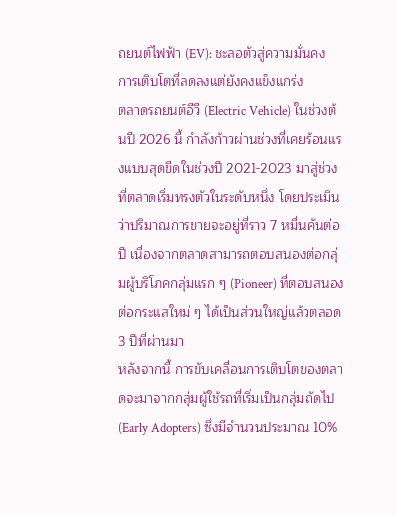ถยนต์ไฟฟ้า (EV): ชะลอตัวสู่ความมั่นคง
การเติบโตที่ลดลงแต่ยังคงแข็งแกร่ง
ตลาดรถยนต์อีวี (Electric Vehicle) ในช่วงต้นปี 2026 นี้ กำลังก้าวผ่านช่วงที่เคยร้อนแรงแบบสุดขีดในช่วงปี 2021-2023 มาสู่ช่วงที่ตลาดเริ่มทรงตัวในระดับหนึ่ง โดยประเมินว่าปริมาณการขายจะอยู่ที่ราว 7 หมื่นคันต่อปี เนื่องจากตลาดสามารถตอบสนองต่อกลุ่มผู้บริโภคกลุ่มแรก ๆ (Pioneer) ที่ตอบสนองต่อกระแสใหม่ ๆ ได้เป็นส่วนใหญ่แล้วตลอด 3 ปีที่ผ่านมา
หลังจากนี้ การขับเคลื่อนการเติบโตของตลาดจะมาจากกลุ่มผู้ใช้รถที่เริ่มเป็นกลุ่มถัดไป (Early Adopters) ซึ่งมีจำนวนประมาณ 10%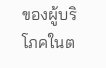ของผู้บริโภคในต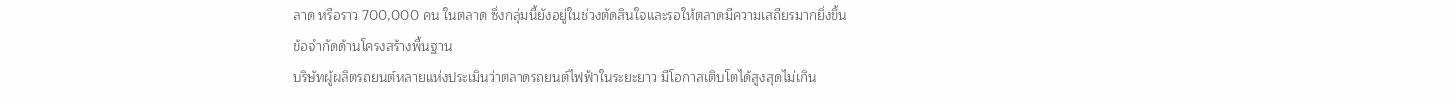ลาด หรือราว 700,000 คน ในตลาด ซึ่งกลุ่มนี้ยังอยู่ในช่วงตัดสินใจและรอให้ตลาดมีความเสถียรมากยิ่งขึ้น
ข้อจำกัดด้านโครงสร้างพื้นฐาน
บริษัทผู้ผลิตรถยนต์หลายแห่งประเมินว่าตลาดรถยนต์ไฟฟ้าในระยะยาว มีโอกาสเติบโตได้สูงสุดไม่เกิน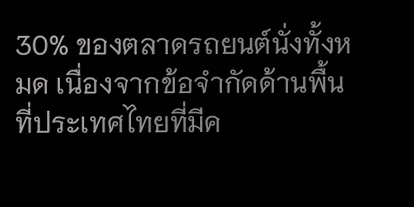30% ของตลาดรถยนต์นั่งทั้งหมด เนื่องจากข้อจำกัดด้านพื้นที่ประเทศไทยที่มีค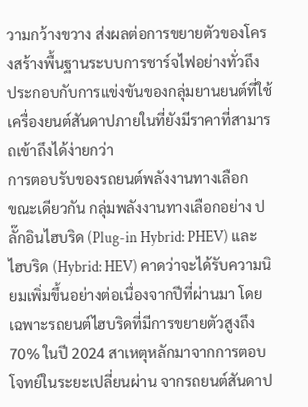วามกว้างขวาง ส่งผลต่อการขยายตัวของโครงสร้างพื้นฐานระบบการชาร์จไฟอย่างทั่วถึง ประกอบกับการแข่งขันของกลุ่มยานยนต์ที่ใช้เครื่องยนต์สันดาปภายในที่ยังมีราคาที่สามารถเข้าถึงได้ง่ายกว่า
การตอบรับของรถยนต์พลังงานทางเลือก
ขณะเดียวกัน กลุ่มพลังงานทางเลือกอย่าง ปลั๊กอินไฮบริด (Plug-in Hybrid: PHEV) และ ไฮบริด (Hybrid: HEV) คาดว่าจะได้รับความนิยมเพิ่มขึ้นอย่างต่อเนื่องจากปีที่ผ่านมา โดยเฉพาะรถยนต์ไฮบริดที่มีการขยายตัวสูงถึง 70% ในปี 2024 สาเหตุหลักมาจากการตอบโจทย์ในระยะเปลี่ยนผ่าน จากรถยนต์สันดาป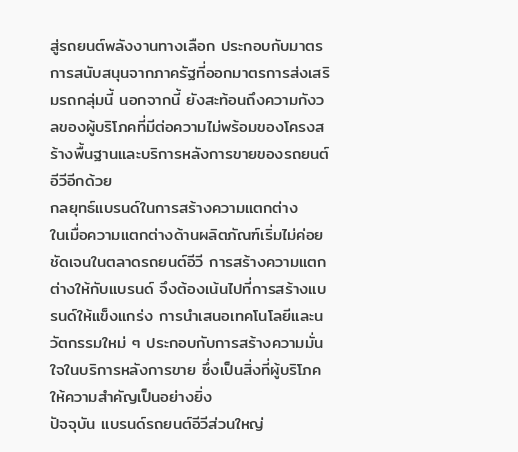สู่รถยนต์พลังงานทางเลือก ประกอบกับมาตรการสนับสนุนจากภาครัฐที่ออกมาตรการส่งเสริมรถกลุ่มนี้ นอกจากนี้ ยังสะท้อนถึงความกังวลของผู้บริโภคที่มีต่อความไม่พร้อมของโครงสร้างพื้นฐานและบริการหลังการขายของรถยนต์อีวีอีกด้วย
กลยุทธ์แบรนด์ในการสร้างความแตกต่าง
ในเมื่อความแตกต่างด้านผลิตภัณฑ์เริ่มไม่ค่อยชัดเจนในตลาดรถยนต์อีวี การสร้างความแตกต่างให้กับแบรนด์ จึงต้องเน้นไปที่การสร้างแบรนด์ให้แข็งแกร่ง การนำเสนอเทคโนโลยีและนวัตกรรมใหม่ ๆ ประกอบกับการสร้างความมั่นใจในบริการหลังการขาย ซึ่งเป็นสิ่งที่ผู้บริโภคให้ความสำคัญเป็นอย่างยิ่ง
ปัจจุบัน แบรนด์รถยนต์อีวีส่วนใหญ่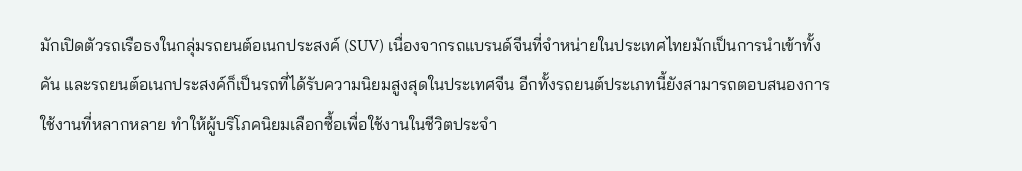มักเปิดตัวรถเรือธงในกลุ่มรถยนต์อเนกประสงค์ (SUV) เนื่องจากรถแบรนด์จีนที่จำหน่ายในประเทศไทยมักเป็นการนำเข้าทั้งคัน และรถยนต์อเนกประสงค์ก็เป็นรถที่ได้รับความนิยมสูงสุดในประเทศจีน อีกทั้งรถยนต์ประเภทนี้ยังสามารถตอบสนองการใช้งานที่หลากหลาย ทำให้ผู้บริโภคนิยมเลือกซื้อเพื่อใช้งานในชีวิตประจำ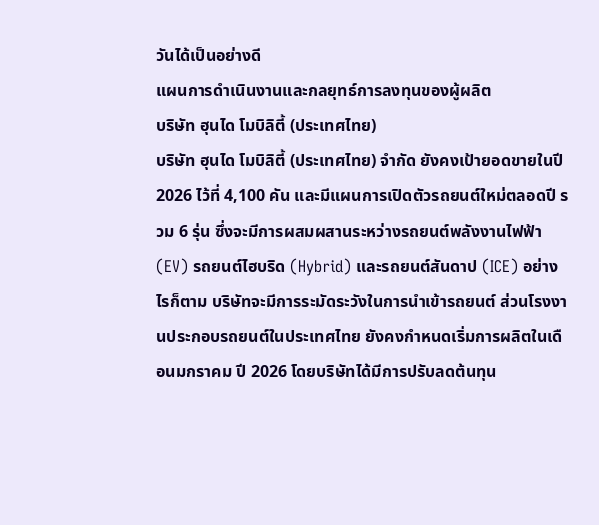วันได้เป็นอย่างดี
แผนการดำเนินงานและกลยุทธ์การลงทุนของผู้ผลิต
บริษัท ฮุนได โมบิลิตี้ (ประเทศไทย)
บริษัท ฮุนได โมบิลิตี้ (ประเทศไทย) จำกัด ยังคงเป้ายอดขายในปี 2026 ไว้ที่ 4,100 คัน และมีแผนการเปิดตัวรถยนต์ใหม่ตลอดปี รวม 6 รุ่น ซึ่งจะมีการผสมผสานระหว่างรถยนต์พลังงานไฟฟ้า (EV) รถยนต์ไฮบริด (Hybrid) และรถยนต์สันดาป (ICE) อย่างไรก็ตาม บริษัทจะมีการระมัดระวังในการนำเข้ารถยนต์ ส่วนโรงงานประกอบรถยนต์ในประเทศไทย ยังคงกำหนดเริ่มการผลิตในเดือนมกราคม ปี 2026 โดยบริษัทได้มีการปรับลดต้นทุน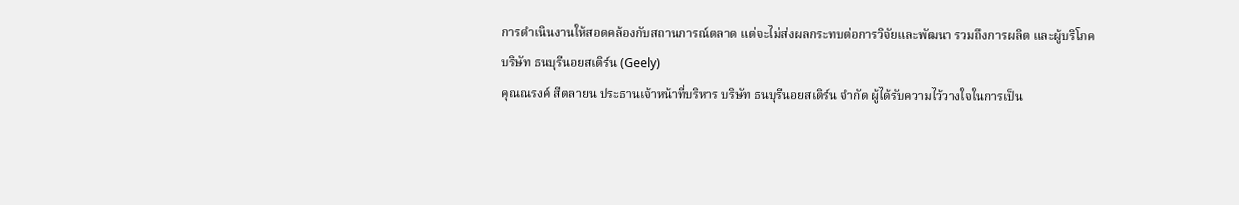การดำเนินงานให้สอดคล้องกับสถานการณ์ตลาด แต่จะไม่ส่งผลกระทบต่อการวิจัยและพัฒนา รวมถึงการผลิต และผู้บริโภค
บริษัท ธนบุรีนอยสเติร์น (Geely)
คุณณรงค์ สีตลายน ประธานเจ้าหน้าที่บริหาร บริษัท ธนบุรีนอยสเติร์น จำกัด ผู้ได้รับความไว้วางใจในการเป็น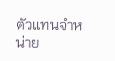ตัวแทนจำหน่าย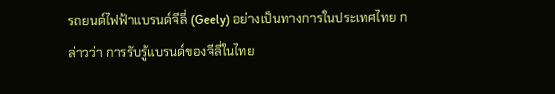รถยนต์ไฟฟ้าแบรนด์จีลี่ (Geely) อย่างเป็นทางการในประเทศไทย กล่าวว่า การรับรู้แบรนด์ของจีลี่ในไทย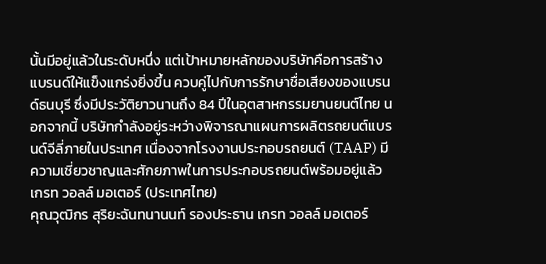นั้นมีอยู่แล้วในระดับหนึ่ง แต่เป้าหมายหลักของบริษัทคือการสร้างแบรนด์ให้แข็งแกร่งยิ่งขึ้น ควบคู่ไปกับการรักษาชื่อเสียงของแบรนด์ธนบุรี ซึ่งมีประวัติยาวนานถึง 84 ปีในอุตสาหกรรมยานยนต์ไทย นอกจากนี้ บริษัทกำลังอยู่ระหว่างพิจารณาแผนการผลิตรถยนต์แบรนด์จีลี่ภายในประเทศ เนื่องจากโรงงานประกอบรถยนต์ (TAAP) มีความเชี่ยวชาญและศักยภาพในการประกอบรถยนต์พร้อมอยู่แล้ว
เกรท วอลล์ มอเตอร์ (ประเทศไทย)
คุณวุฒิกร สุริยะฉันทนานนท์ รองประธาน เกรท วอลล์ มอเตอร์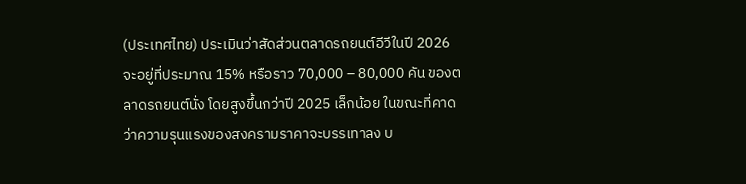(ประเทศไทย) ประเมินว่าสัดส่วนตลาดรถยนต์อีวีในปี 2026 จะอยู่ที่ประมาณ 15% หรือราว 70,000 – 80,000 คัน ของตลาดรถยนต์นั่ง โดยสูงขึ้นกว่าปี 2025 เล็กน้อย ในขณะที่คาดว่าความรุนแรงของสงครามราคาจะบรรเทาลง บ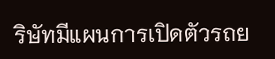ริษัทมีแผนการเปิดตัวรถย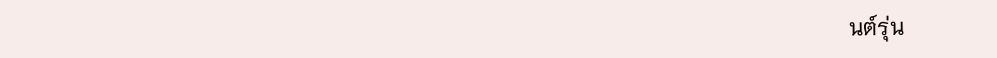นต์รุ่น